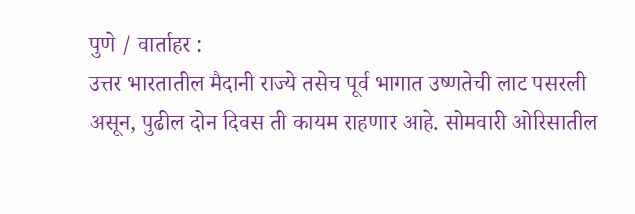पुणे / वार्ताहर :
उत्तर भारतातील मैदानी राज्ये तसेच पूर्व भागात उष्णतेची लाट पसरली असून, पुढील दोन दिवस ती कायम राहणार आहे. सोमवारी ओरिसातील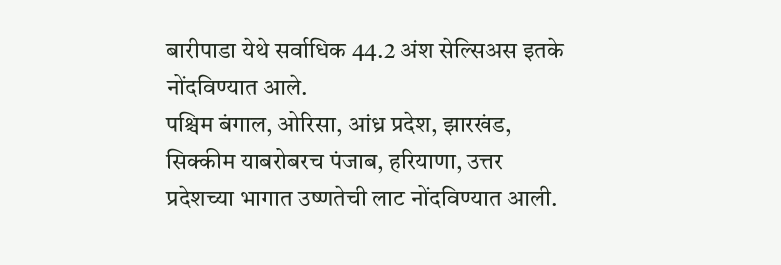बारीपाडा येथे सर्वाधिक 44.2 अंश सेल्सिअस इतके नोंदविण्यात आले.
पश्चिम बंगाल, ओरिसा, आंध्र प्रदेश, झारखंड, सिक्कीम याबरोबरच पंजाब, हरियाणा, उत्तर प्रदेशच्या भागात उष्णतेची लाट नोंदविण्यात आली.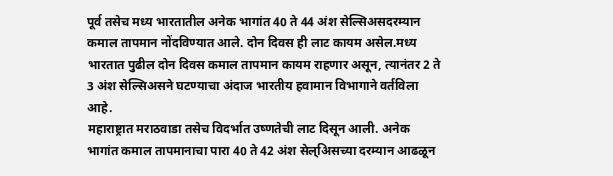पूर्व तसेच मध्य भारतातील अनेक भागांत 40 ते 44 अंश सेल्सिअसदरम्यान कमाल तापमान नोंदविण्यात आले. दोन दिवस ही लाट कायम असेल.मध्य भारतात पुढील दोन दिवस कमाल तापमान कायम राहणार असून, त्यानंतर 2 ते 3 अंश सेल्सिअसने घटण्याचा अंदाज भारतीय हवामान विभागाने वर्तविला आहे.
महाराष्ट्रात मराठवाडा तसेच विदर्भात उष्णतेची लाट दिसून आली. अनेक भागांत कमाल तापमानाचा पारा 40 ते 42 अंश सेल्अिसच्या दरम्यान आढळून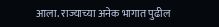आला. राज्याच्या अनेक भागात पुढील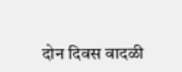दोन दिवस वादळी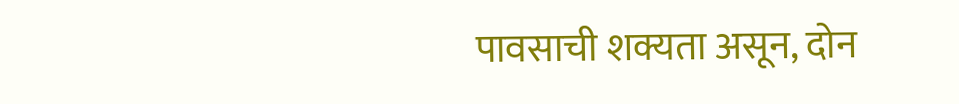पावसाची शक्यता असून, दोन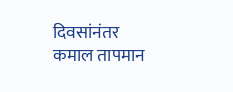दिवसांनंतर कमाल तापमान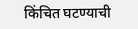किंचित घटण्याची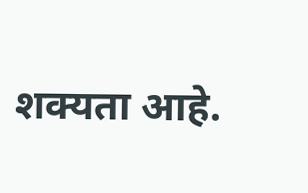शक्यता आहे.